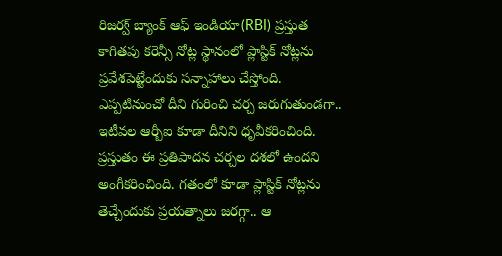రిజర్వ్ బ్యాంక్ ఆఫ్ ఇండియా(RBI) ప్రస్తుత కాగితపు కరెన్సీ నోట్ల స్థానంలో ప్లాస్టిక్ నోట్లను ప్రవేశపెట్టేందుకు సన్నాహాలు చేస్తోంది. ఎప్పటినుంచో దీని గురించి చర్చ జరుగుతుండగా.. ఇటీవల ఆర్బీఐ కూడా దీనిని ధృవీకరించింది. ప్రస్తుతం ఈ ప్రతిపాదన చర్చల దశలో ఉందని అంగీకరించింది. గతంలో కూడా ప్లాస్టిక్ నోట్లను తెచ్చేందుకు ప్రయత్నాలు జరగ్గా.. ఆ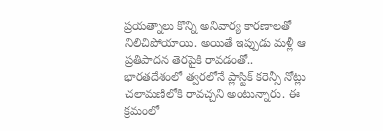ప్రయత్నాలు కొన్ని అనివార్య కారణాలతో నిలిచిపోయాయి. అయితే ఇప్పుడు మళ్లీ ఆ ప్రతిపాదన తెరపైకి రావడంతో.. భారతదేశంలో త్వరలోనే ప్లాస్టిక్ కరెన్సీ నోట్లు చలామణిలోకి రావచ్చని అంటున్నారు. ఈ క్రమంలో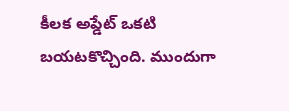కీలక అప్డేట్ ఒకటి బయటకొచ్చింది. ముందుగా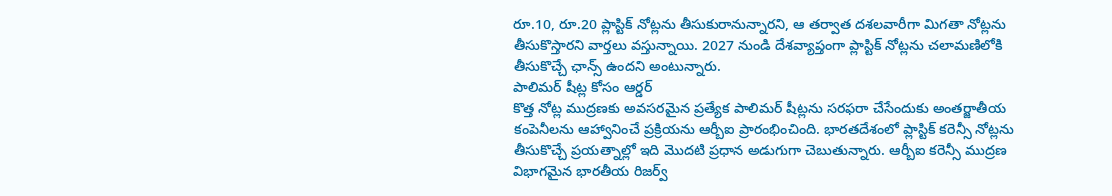రూ.10, రూ.20 ప్లాస్టిక్ నోట్లను తీసుకురానున్నారని, ఆ తర్వాత దశలవారీగా మిగతా నోట్లను తీసుకొస్తారని వార్తలు వస్తున్నాయి. 2027 నుండి దేశవ్యాప్తంగా ప్లాస్టిక్ నోట్లను చలామణిలోకి తీసుకొచ్చే ఛాన్స్ ఉందని అంటున్నారు.
పాలిమర్ షీట్ల కోసం ఆర్డర్
కొత్త నోట్ల ముద్రణకు అవసరమైన ప్రత్యేక పాలిమర్ షీట్లను సరఫరా చేసేందుకు అంతర్జాతీయ కంపెనీలను ఆహ్వానించే ప్రక్రియను ఆర్బీఐ ప్రారంభించింది. భారతదేశంలో ప్లాస్టిక్ కరెన్సీ నోట్లను తీసుకొచ్చే ప్రయత్నాల్లో ఇది మొదటి ప్రధాన అడుగుగా చెబుతున్నారు. ఆర్బీఐ కరెన్సీ ముద్రణ విభాగమైన భారతీయ రిజర్వ్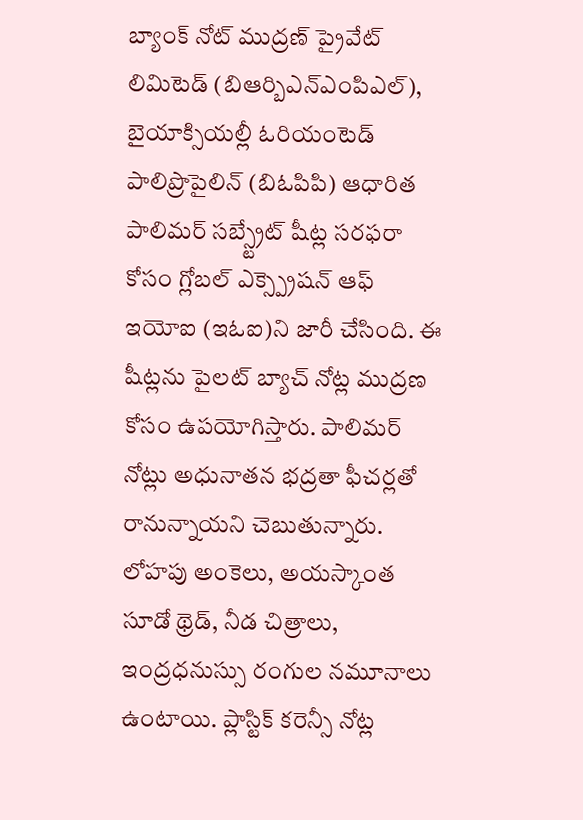బ్యాంక్ నోట్ ముద్రణ్ ప్రైవేట్ లిమిటెడ్ (బిఆర్బిఎన్ఎంపిఎల్), బైయాక్సియల్లీ ఓరియంటెడ్ పాలిప్రొపైలిన్ (బిఓపిపి) ఆధారిత పాలిమర్ సబ్స్ట్రేట్ షీట్ల సరఫరా కోసం గ్లోబల్ ఎక్స్ప్రెషన్ ఆఫ్ ఇయోఐ (ఇఓఐ)ని జారీ చేసింది. ఈ షీట్లను పైలట్ బ్యాచ్ నోట్ల ముద్రణ కోసం ఉపయోగిస్తారు. పాలిమర్ నోట్లు అధునాతన భద్రతా ఫీచర్లతో రానున్నాయని చెబుతున్నారు. లోహపు అంకెలు, అయస్కాంత సూడో థ్రెడ్, నీడ చిత్రాలు, ఇంద్రధనుస్సు రంగుల నమూనాలు ఉంటాయి. ప్లాస్టిక్ కరెన్సీ నోట్ల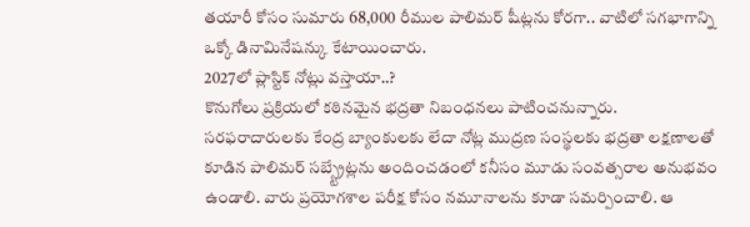తయారీ కోసం సుమారు 68,000 రీముల పాలిమర్ షీట్లను కోరగా.. వాటిలో సగభాగాన్ని ఒక్కో డినామినేషన్కు కేటాయించారు.
2027లో ప్లాస్టిక్ నోట్లు వస్తాయా..?
కొనుగోలు ప్రక్రియలో కఠినమైన భద్రతా నిబంధనలు పాటించనున్నారు. సరఫరాదారులకు కేంద్ర బ్యాంకులకు లేదా నోట్ల ముద్రణ సంస్థలకు భద్రతా లక్షణాలతో కూడిన పాలిమర్ సబ్స్ట్రేట్లను అందించడంలో కనీసం మూడు సంవత్సరాల అనుభవం ఉండాలి. వారు ప్రయోగశాల పరీక్ష కోసం నమూనాలను కూడా సమర్పించాలి. ఆ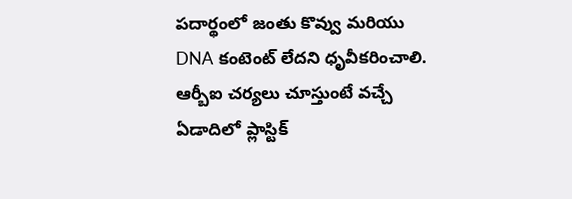పదార్థంలో జంతు కొవ్వు మరియు DNA కంటెంట్ లేదని ధృవీకరించాలి. ఆర్బీఐ చర్యలు చూస్తుంటే వచ్చే ఏడాదిలో ప్లాస్టిక్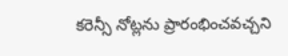కరెన్సీ నోట్లను ప్రారంభించవచ్చని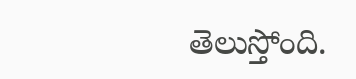తెలుస్తోంది.